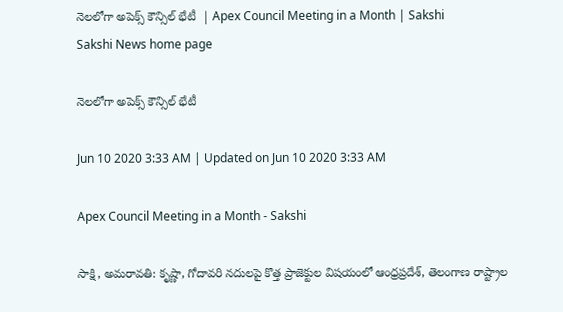నెలలోగా అపెక్స్‌ కౌన్సిల్‌ భేటీ  | Apex Council Meeting in a Month | Sakshi
Sakshi News home page

నెలలోగా అపెక్స్‌ కౌన్సిల్‌ భేటీ

Jun 10 2020 3:33 AM | Updated on Jun 10 2020 3:33 AM

Apex Council Meeting in a Month - Sakshi

సాక్షి, అమరావతి: కృష్ణా, గోదావరి నదులపై కొత్త ప్రాజెక్టుల విషయంలో ఆంధ్రప్రదేశ్, తెలంగాణ రాష్ట్రాల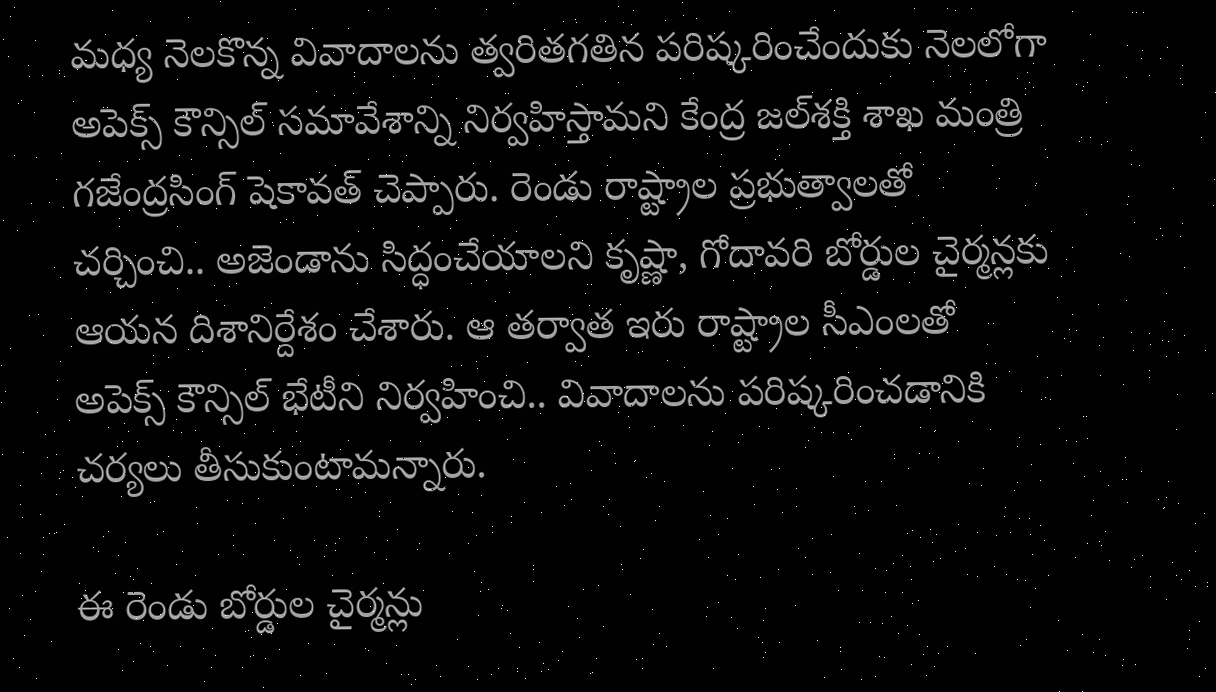మధ్య నెలకొన్న వివాదాలను త్వరితగతిన పరిష్కరించేందుకు నెలలోగా అపెక్స్‌ కౌన్సిల్‌ సమావేశాన్ని నిర్వహిస్తామని కేంద్ర జల్‌శక్తి శాఖ మంత్రి గజేంద్రసింగ్‌ షెకావత్‌ చెప్పారు. రెండు రాష్ట్రాల ప్రభుత్వాలతో చర్చించి.. అజెండాను సిద్ధంచేయాలని కృష్ణా, గోదావరి బోర్డుల చైర్మన్లకు ఆయన దిశానిర్దేశం చేశారు. ఆ తర్వాత ఇరు రాష్ట్రాల సీఎంలతో అపెక్స్‌ కౌన్సిల్‌ భేటీని నిర్వహించి.. వివాదాలను పరిష్కరించడానికి చర్యలు తీసుకుంటామన్నారు.

ఈ రెండు బోర్డుల చైర్మన్లు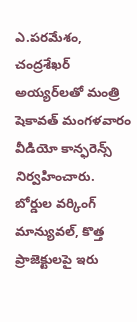ఎ.పరమేశం, చంద్రశేఖర్‌ అయ్యర్‌లతో మంత్రి షెకావత్‌ మంగళవారం వీడియో కాన్ఫరెన్స్‌ నిర్వహించారు. బోర్డుల వర్కింగ్‌ మాన్యువల్, కొత్త ప్రాజెక్టులపై ఇరు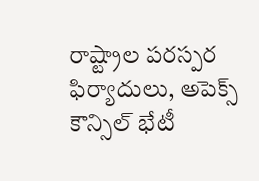రాష్ట్రాల పరస్పర ఫిర్యాదులు, అపెక్స్‌ కౌన్సిల్‌ భేటీ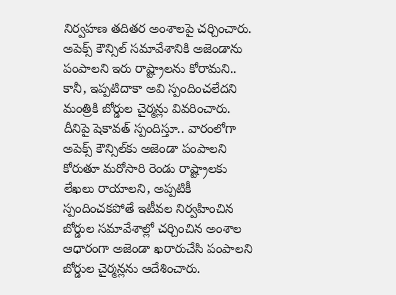నిర్వహణ తదితర అంశాలపై చర్చించారు. అపెక్స్‌ కౌన్సిల్‌ సమావేశానికి అజెండాను పంపాలని ఇరు రాష్ట్రాలను కోరామని.. కానీ, ఇప్పటిదాకా అవి స్పందించలేదని మంత్రికి బోర్డుల చైర్మన్లు వివరించారు. దీనిపై షెకావత్‌ స్పందిస్తూ.. వారంలోగా అపెక్స్‌ కౌన్సిల్‌కు అజెండా పంపాలని కోరుతూ మరోసారి రెండు రాష్ట్రాలకు లేఖలు రాయాలని, అప్పటికీ స్పందించకపోతే ఇటీవల నిర్వహించిన బోర్డుల సమావేశాల్లో చర్చించిన అంశాల ఆధారంగా అజెండా ఖరారుచేసి పంపాలని బోర్డుల చైర్మన్లను ఆదేశించారు.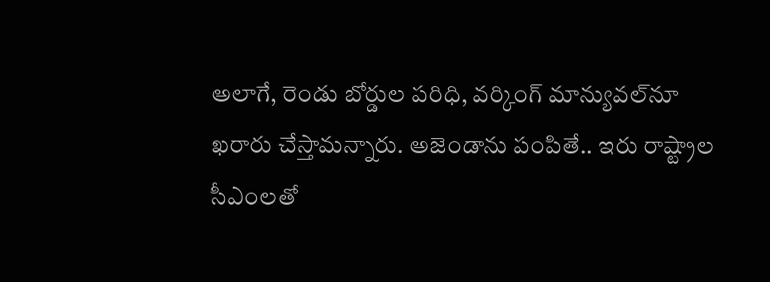అలాగే, రెండు బోర్డుల పరిధి, వర్కింగ్‌ మాన్యువల్‌నూ ఖరారు చేస్తామన్నారు. అజెండాను పంపితే.. ఇరు రాష్ట్రాల సీఎంలతో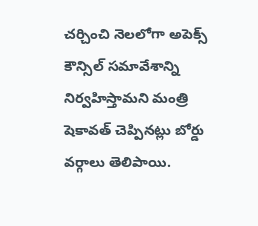చర్చించి నెలలోగా అపెక్స్‌ కౌన్సిల్‌ సమావేశాన్ని నిర్వహిస్తామని మంత్రి షెకావత్‌ చెప్పినట్లు బోర్డు వర్గాలు తెలిపాయి.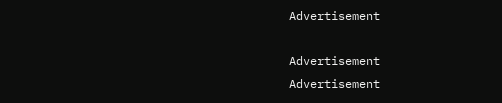Advertisement

Advertisement
Advertisement